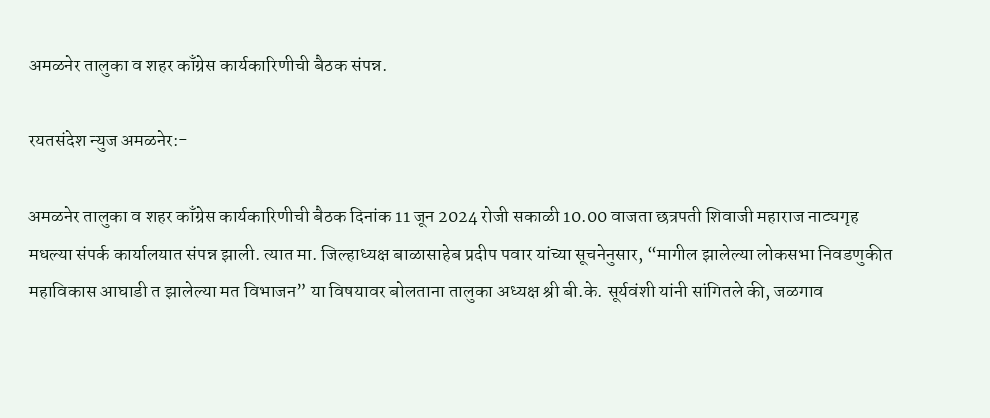अमळनेर तालुका व शहर काँग्रेस कार्यकारिणीची बैठक संपन्न.

रयतसंदेश न्युज अमळनेर:-

अमळनेर तालुका व शहर काँग्रेस कार्यकारिणीची बैठक दिनांक 11 जून 2024 रोजी सकाळी 10.00 वाजता छत्रपती शिवाजी महाराज नाट्यगृह मधल्या संपर्क कार्यालयात संपन्न झाली. त्यात मा. जिल्हाध्यक्ष बाळासाहेब प्रदीप पवार यांच्या सूचनेनुसार, “मागील झालेल्या लोकसभा निवडणुकीत महाविकास आघाडी त झालेल्या मत विभाजन” या विषयावर बोलताना तालुका अध्यक्ष श्री बी.के. सूर्यवंशी यांनी सांगितले की, जळगाव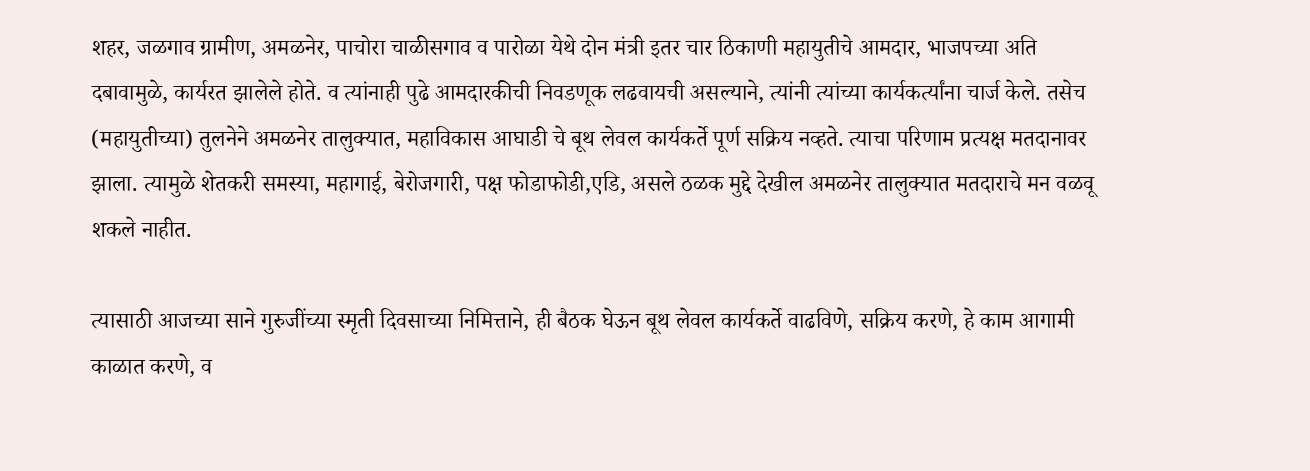शहर, जळगाव ग्रामीण, अमळनेर, पाचोरा चाळीसगाव व पारोळा येथे दोन मंत्री इतर चार ठिकाणी महायुतीचे आमदार, भाजपच्या अति दबावामुळे, कार्यरत झालेले होते. व त्यांनाही पुढे आमदारकीची निवडणूक लढवायची असल्याने, त्यांनी त्यांच्या कार्यकर्त्यांना चार्ज केले. तसेच (महायुतीच्या) तुलनेने अमळनेर तालुक्यात, महाविकास आघाडी चे बूथ लेवल कार्यकर्ते पूर्ण सक्रिय नव्हते. त्याचा परिणाम प्रत्यक्ष मतदानावर झाला. त्यामुळे शेतकरी समस्या, महागाई, बेरोजगारी, पक्ष फोडाफोडी,एडि, असले ठळक मुद्दे देखील अमळनेर तालुक्यात मतदाराचे मन वळवू शकले नाहीत.

त्यासाठी आजच्या साने गुरुजींच्या स्मृती दिवसाच्या निमित्ताने, ही बैठक घेऊन बूथ लेवल कार्यकर्ते वाढविणे, सक्रिय करणे, हे काम आगामी काळात करणे, व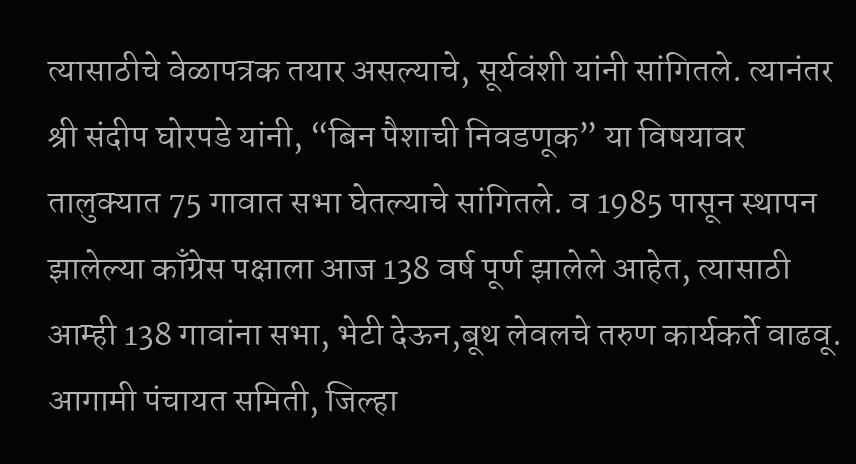त्यासाठीचे वेळापत्रक तयार असल्याचे, सूर्यवंशी यांनी सांगितले. त्यानंतर श्री संदीप घोरपडे यांनी, “बिन पैशाची निवडणूक” या विषयावर तालुक्यात 75 गावात सभा घेतल्याचे सांगितले. व 1985 पासून स्थापन झालेल्या काँग्रेस पक्षाला आज 138 वर्ष पूर्ण झालेले आहेत, त्यासाठी आम्ही 138 गावांना सभा, भेटी देऊन,बूथ लेवलचे तरुण कार्यकर्ते वाढवू. आगामी पंचायत समिती, जिल्हा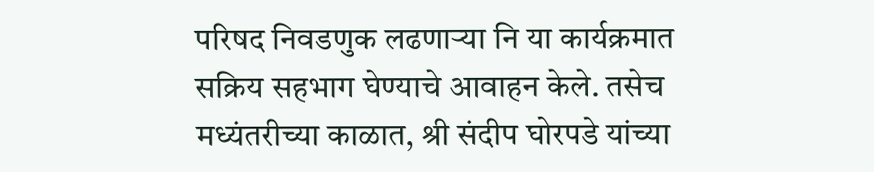परिषद निवडणुक लढणार्‍या नि या कार्यक्रमात सक्रिय सहभाग घेण्याचे आवाहन केले. तसेच मध्यंतरीच्या काळात, श्री संदीप घोरपडे यांच्या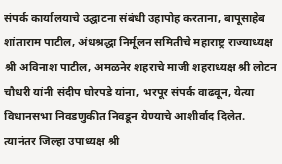संपर्क कार्यालयाचे उद्घाटना संबंधी उहापोह करताना, बापूसाहेब शांताराम पाटील, अंधश्रद्धा निर्मूलन समितीचे महाराष्ट्र राज्याध्यक्ष श्री अविनाश पाटील, अमळनेर शहराचे माजी शहराध्यक्ष श्री लोटन चौधरी यांनी संदीप घोरपडे यांना, भरपूर संपर्क वाढवून, येत्या विधानसभा निवडणुकीत निवडून येण्याचे आशीर्वाद दिलेत. त्यानंतर जिल्हा उपाध्यक्ष श्री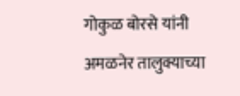गोकुळ बोरसे यांनी अमळनेर तालुक्याच्या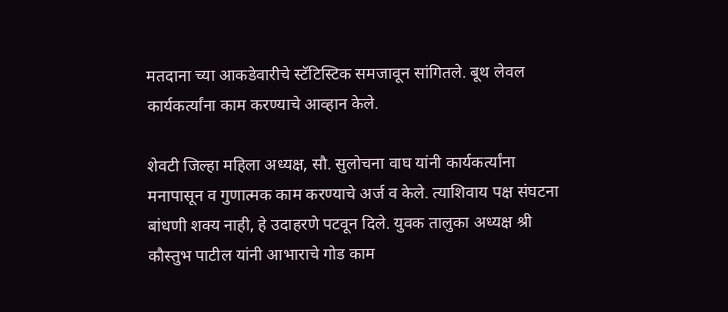मतदाना च्या आकडेवारीचे स्टॅटिस्टिक समजावून सांगितले. बूथ लेवल कार्यकर्त्यांना काम करण्याचे आव्हान केले.

शेवटी जिल्हा महिला अध्यक्ष, सौ. सुलोचना वाघ यांनी कार्यकर्त्यांना मनापासून व गुणात्मक काम करण्याचे अर्ज व केले. त्याशिवाय पक्ष संघटना बांधणी शक्य नाही, हे उदाहरणे पटवून दिले. युवक तालुका अध्यक्ष श्री कौस्तुभ पाटील यांनी आभाराचे गोड काम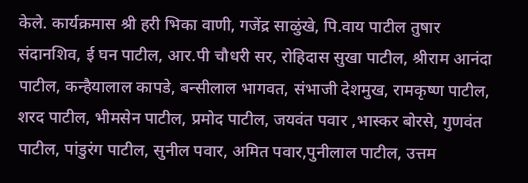केले. कार्यक्रमास श्री हरी भिका वाणी, गजेंद्र साळुंखे, पि.वाय पाटील तुषार संदानशिव, ई घन पाटील, आर.पी चौधरी सर, रोहिदास सुखा पाटील, श्रीराम आनंदा पाटील, कन्हैयालाल कापडे, बन्सीलाल भागवत, संभाजी देशमुख, रामकृष्ण पाटील, शरद पाटील, भीमसेन पाटील, प्रमोद पाटील, जयवंत पवार ,भास्कर बोरसे, गुणवंत पाटील, पांडुरंग पाटील, सुनील पवार, अमित पवार,पुनीलाल पाटील, उत्तम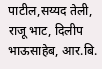पाटील,सय्यद तेली, राजू भाट, दिलीप भाऊसाहेब, आर.बि.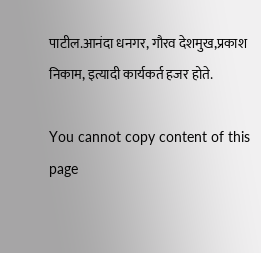पाटील.आनंदा धनगर, गौरव देशमुख,प्रकाश निकाम, इत्यादी कार्यकर्त हजर होते.

You cannot copy content of this page